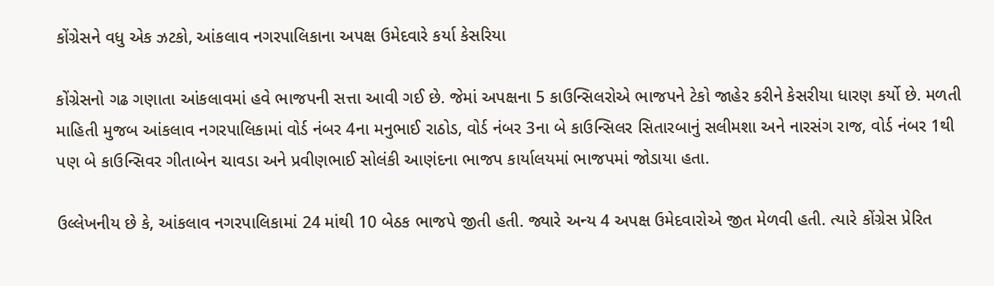કોંગ્રેસને વધુ એક ઝટકો, આંકલાવ નગરપાલિકાના અપક્ષ ઉમેદવારે કર્યા કેસરિયા

કોંગ્રેસનો ગઢ ગણાતા આંકલાવમાં હવે ભાજપની સત્તા આવી ગઈ છે. જેમાં અપક્ષના 5 કાઉન્સિલરોએ ભાજપને ટેકો જાહેર કરીને કેસરીયા ધારણ કર્યો છે. મળતી માહિતી મુજબ આંકલાવ નગરપાલિકામાં વોર્ડ નંબર 4ના મનુભાઈ રાઠોડ, વોર્ડ નંબર 3ના બે કાઉન્સિલર સિતારબાનું સલીમશા અને નારસંગ રાજ, વોર્ડ નંબર 1થી પણ બે કાઉન્સિવર ગીતાબેન ચાવડા અને પ્રવીણભાઈ સોલંકી આણંદના ભાજપ કાર્યાલયમાં ભાજપમાં જોડાયા હતા.

ઉલ્લેખનીય છે કે, આંકલાવ નગરપાલિકામાં 24 માંથી 10 બેઠક ભાજપે જીતી હતી. જ્યારે અન્ય 4 અપક્ષ ઉમેદવારોએ જીત મેળવી હતી. ત્યારે કોંગ્રેસ પ્રેરિત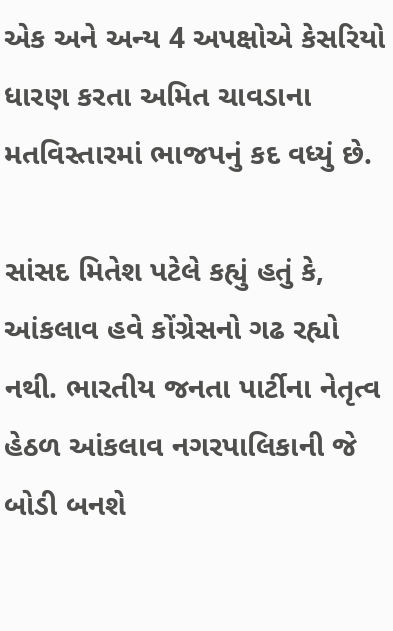એક અને અન્ય 4 અપક્ષોએ કેસરિયો ધારણ કરતા અમિત ચાવડાના મતવિસ્તારમાં ભાજપનું કદ વધ્યું છે.

સાંસદ મિતેશ પટેલે કહ્યું હતું કે, આંકલાવ હવે કોંગ્રેસનો ગઢ રહ્યો નથી. ભારતીય જનતા પાર્ટીના નેતૃત્વ હેઠળ આંકલાવ નગરપાલિકાની જે બોડી બનશે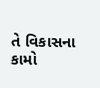તે વિકાસના કામો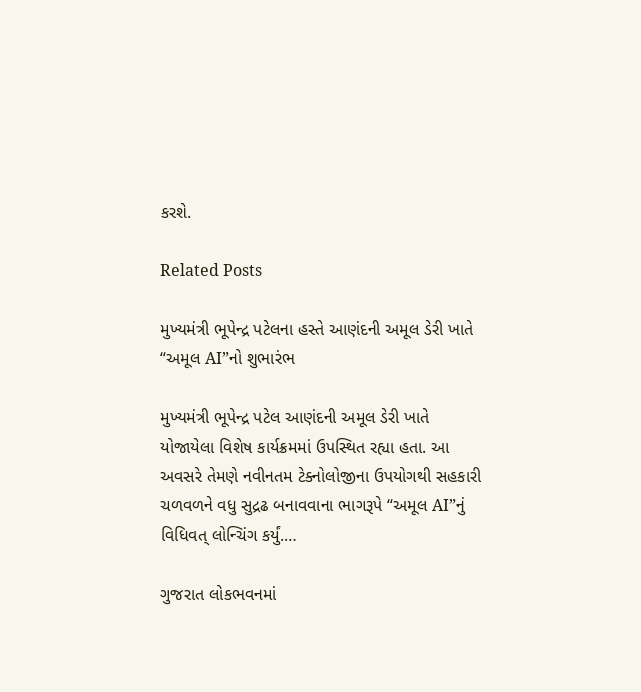કરશે.

Related Posts

મુખ્યમંત્રી ભૂપેન્દ્ર પટેલના હસ્તે આણંદની અમૂલ ડેરી ખાતે “અમૂલ AI”નો શુભારંભ

મુખ્યમંત્રી ભૂપેન્દ્ર પટેલ આણંદની અમૂલ ડેરી ખાતે યોજાયેલા વિશેષ કાર્યક્રમમાં ઉપસ્થિત રહ્યા હતા. આ અવસરે તેમણે નવીનતમ ટેક્નોલોજીના ઉપયોગથી સહકારી ચળવળને વધુ સુદ્રઢ બનાવવાના ભાગરૂપે “અમૂલ AI”નું વિધિવત્ લોન્ચિંગ કર્યું.…

ગુજરાત લોકભવનમાં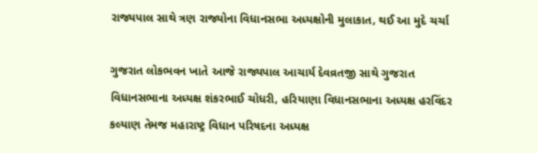રાજ્યપાલ સાથે ત્રણ રાજ્યોના વિધાનસભા અધ્યક્ષોની મુલાકાત, થઈ આ મુદે ચર્ચા

ગુજરાત લોકભવન ખાતે આજે રાજ્યપાલ આચાર્ય દેવવ્રતજી સાથે ગુજરાત વિધાનસભાના અધ્યક્ષ શંકરભાઈ ચોધરી, હરિયાણા વિધાનસભાના અધ્યક્ષ હરવિંદર કલ્યાણ તેમજ મહારાષ્ટ્ર વિધાન પરિષદના અધ્યક્ષ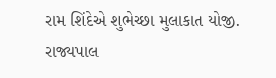રામ શિંદેએ શુભેચ્છા મુલાકાત યોજી. રાજ્યપાલ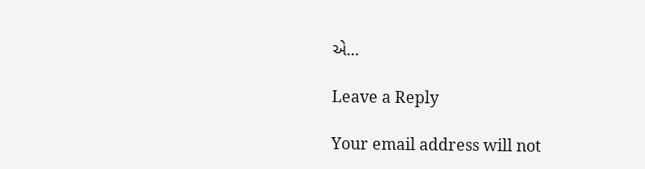એ…

Leave a Reply

Your email address will not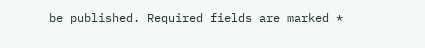be published. Required fields are marked *